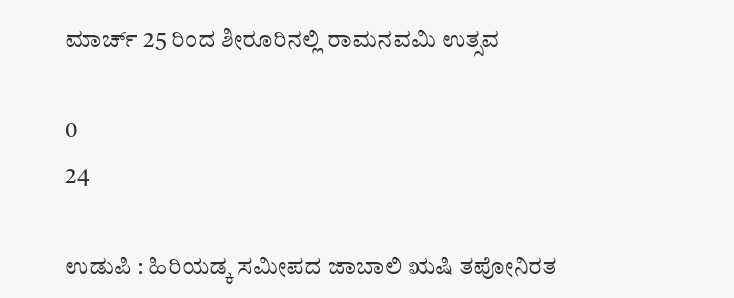ಮಾರ್ಚ್ 25 ರಿಂದ ಶೀರೂರಿನಲ್ಲಿ ರಾಮನವಮಿ ಉತ್ಸವ

0
24

ಉಡುಪಿ : ಹಿರಿಯಡ್ಕ ಸಮೀಪದ ಜಾಬಾಲಿ ಋಷಿ ತಪೋನಿರತ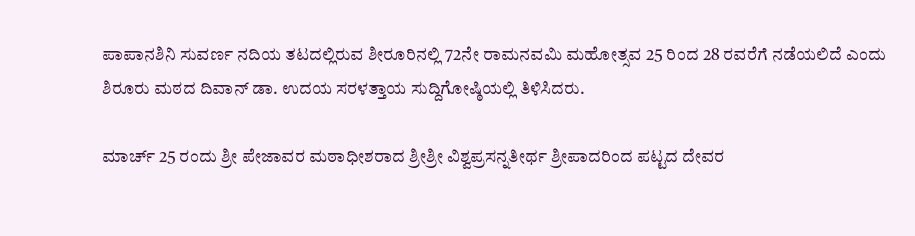ಪಾಪಾನಶಿನಿ ಸುವರ್ಣ ನದಿಯ ತಟದಲ್ಲಿರುವ ಶೀರೂರಿನಲ್ಲಿ 72ನೇ ರಾಮನವಮಿ ಮಹೋತ್ಸವ 25 ರಿಂದ 28 ರವರೆಗೆ ನಡೆಯಲಿದೆ ಎಂದು ಶಿರೂರು ಮಠದ ದಿವಾನ್ ಡಾ. ಉದಯ ಸರಳತ್ತಾಯ ಸುದ್ದಿಗೋಷ್ಠಿಯಲ್ಲಿ ತಿಳಿಸಿದರು.

ಮಾರ್ಚ್ 25 ರಂದು ಶ್ರೀ ಪೇಜಾವರ ಮಠಾಧೀಶರಾದ ಶ್ರೀಶ್ರೀ ವಿಶ್ವಪ್ರಸನ್ನತೀರ್ಥ ಶ್ರೀಪಾದರಿಂದ ಪಟ್ಟದ ದೇವರ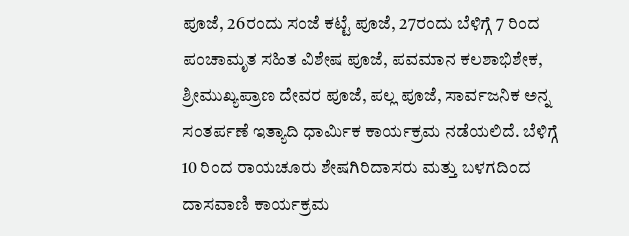ಪೂಜೆ, 26ರಂದು ಸಂಜೆ ಕಟ್ಟೆ ಪೂಜೆ, 27ರಂದು ಬೆಳಿಗ್ಗೆ 7 ರಿಂದ ಪಂಚಾಮೃತ ಸಹಿತ ವಿಶೇಷ ಪೂಜೆ, ಪವಮಾನ ಕಲಶಾಭಿಶೇಕ, ಶ್ರೀಮುಖ್ಯಪ್ರಾಣ ದೇವರ ಪೂಜೆ, ಪಲ್ಲ ಪೂಜೆ, ಸಾರ್ವಜನಿಕ ಅನ್ನ ಸಂತರ್ಪಣೆ ಇತ್ಯಾದಿ ಧಾರ್ಮಿಕ ಕಾರ್ಯಕ್ರಮ ನಡೆಯಲಿದೆ. ಬೆಳಿಗ್ಗೆ 10 ರಿಂದ ರಾಯಚೂರು ಶೇಷಗಿರಿದಾಸರು ಮತ್ತು ಬಳಗದಿಂದ ದಾಸವಾಣಿ ಕಾರ್ಯಕ್ರಮ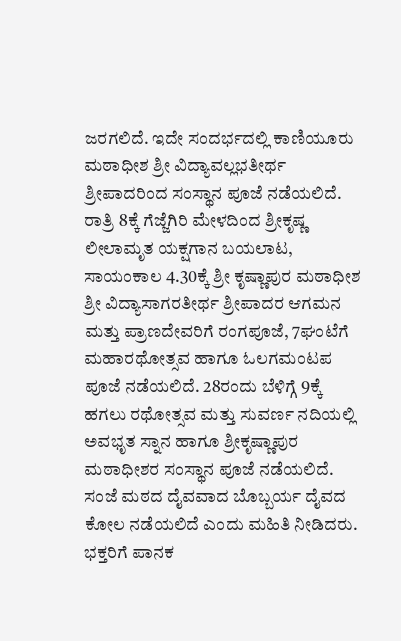ಜರಗಲಿದೆ. ಇದೇ ಸಂದರ್ಭದಲ್ಲಿ ಕಾಣಿಯೂರು ಮಠಾಧೀಶ ಶ್ರೀ ವಿದ್ಯಾವಲ್ಲಭತೀರ್ಥ ಶ್ರೀಪಾದರಿಂದ ಸಂಸ್ಥಾನ ಪೂಜೆ ನಡೆಯಲಿದೆ. ರಾತ್ರಿ 8ಕ್ಕೆ ಗೆಜ್ಜೆಗಿರಿ ಮೇಳದಿಂದ ಶ್ರೀಕೃಷ್ಣ ಲೀಲಾಮೃತ ಯಕ್ಷಗಾನ ಬಯಲಾಟ, ಸಾಯಂಕಾಲ 4.30ಕ್ಕೆ ಶ್ರೀ ಕೃಷ್ಣಾಪುರ ಮಠಾಧೀಶ ಶ್ರೀ ವಿದ್ಯಾಸಾಗರತೀರ್ಥ ಶ್ರೀಪಾದರ ಆಗಮನ ಮತ್ತು ಪ್ರಾಣದೇವರಿಗೆ ರಂಗಪೂಜೆ, 7ಘಂಟೆಗೆ ಮಹಾರಥೋತ್ಸವ ಹಾಗೂ ಓಲಗಮಂಟಪ ಪೂಜೆ ನಡೆಯಲಿದೆ. 28ರಂದು ಬೆಳಿಗ್ಗೆ 9ಕ್ಕೆ ಹಗಲು ರಥೋತ್ಸವ ಮತ್ತು ಸುವರ್ಣ ನದಿಯಲ್ಲಿ ಅವಭೃತ ಸ್ನಾನ ಹಾಗೂ ಶ್ರೀಕೃಷ್ಣಾಪುರ ಮಠಾಧೀಶರ ಸಂಸ್ಥಾನ ಪೂಜೆ ನಡೆಯಲಿದೆ. ಸಂಜೆ ಮಠದ ದೈವವಾದ ಬೊಬ್ಬರ್ಯ ದೈವದ ಕೋಲ ನಡೆಯಲಿದೆ ಎಂದು ಮಹಿತಿ ನೀಡಿದರು.
ಭಕ್ತರಿಗೆ ಪಾನಕ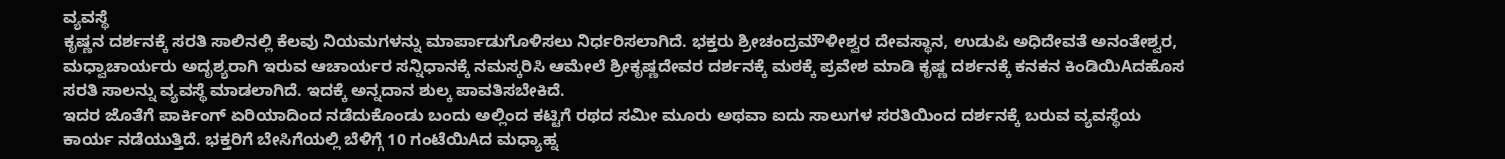ವ್ಯವಸ್ಥೆ
ಕೃಷ್ಣನ ದರ್ಶನಕ್ಕೆ ಸರತಿ ಸಾಲಿನಲ್ಲಿ ಕೆಲವು ನಿಯಮಗಳನ್ನು ಮಾರ್ಪಾಡುಗೊಳಿಸಲು ನಿರ್ಧರಿಸಲಾಗಿದೆ. ಭಕ್ತರು ಶ್ರೀಚಂದ್ರಮೌಳೀಶ್ವರ ದೇವಸ್ಥಾನ, ಉಡುಪಿ ಅಧಿದೇವತೆ ಅನಂತೇಶ್ವರ, ಮಧ್ವಾಚಾರ್ಯರು ಅದೃಶ್ಯರಾಗಿ ಇರುವ ಆಚಾರ್ಯರ ಸನ್ನಿಧಾನಕ್ಕೆ ನಮಸ್ಕರಿಸಿ ಆಮೇಲೆ ಶ್ರೀಕೃಷ್ಣದೇವರ ದರ್ಶನಕ್ಕೆ ಮಠಕ್ಕೆ ಪ್ರವೇಶ ಮಾಡಿ ಕೃಷ್ಣ ದರ್ಶನಕ್ಕೆ ಕನಕನ ಕಿಂಡಿಯಿAದಹೊಸ ಸರತಿ ಸಾಲನ್ನು ವ್ಯವಸ್ಥೆ ಮಾಡಲಾಗಿದೆ. ಇದಕ್ಕೆ ಅನ್ನದಾನ ಶುಲ್ಕ ಪಾವತಿಸಬೇಕಿದೆ.
ಇದರ ಜೊತೆಗೆ ಪಾರ್ಕಿಂಗ್ ಏರಿಯಾದಿಂದ ನಡೆದುಕೊಂಡು ಬಂದು ಅಲ್ಲಿಂದ ಕಟ್ಟಿಗೆ ರಥದ ಸಮೀ ಮೂರು ಅಥವಾ ಐದು ಸಾಲುಗಳ ಸರತಿಯಿಂದ ದರ್ಶನಕ್ಕೆ ಬರುವ ವ್ಯವಸ್ಥೆಯ ಕಾರ್ಯ ನಡೆಯುತ್ತಿದೆ. ಭಕ್ತರಿಗೆ ಬೇಸಿಗೆಯಲ್ಲಿ ಬೆಳಿಗ್ಗೆ 10 ಗಂಟೆಯಿAದ ಮಧ್ಯಾಹ್ನ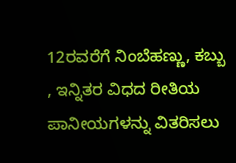12ರವರೆಗೆ ನಿಂಬೆಹಣ್ಣು, ಕಬ್ಬು , ಇನ್ನಿತರ ವಿಧದ ರೀತಿಯ ಪಾನೀಯಗಳನ್ನು ವಿತರಿಸಲು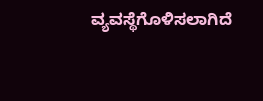ವ್ಯವಸ್ಥೆಗೊಳಿಸಲಾಗಿದೆ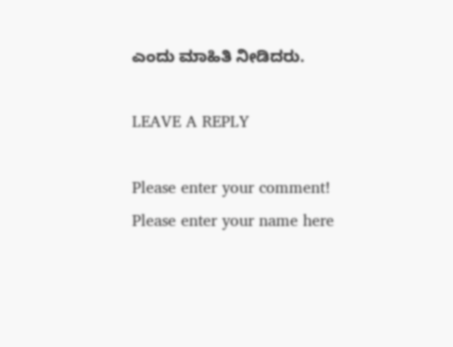ಎಂದು ಮಾಹಿತಿ ನೀಡಿದರು.

LEAVE A REPLY

Please enter your comment!
Please enter your name here